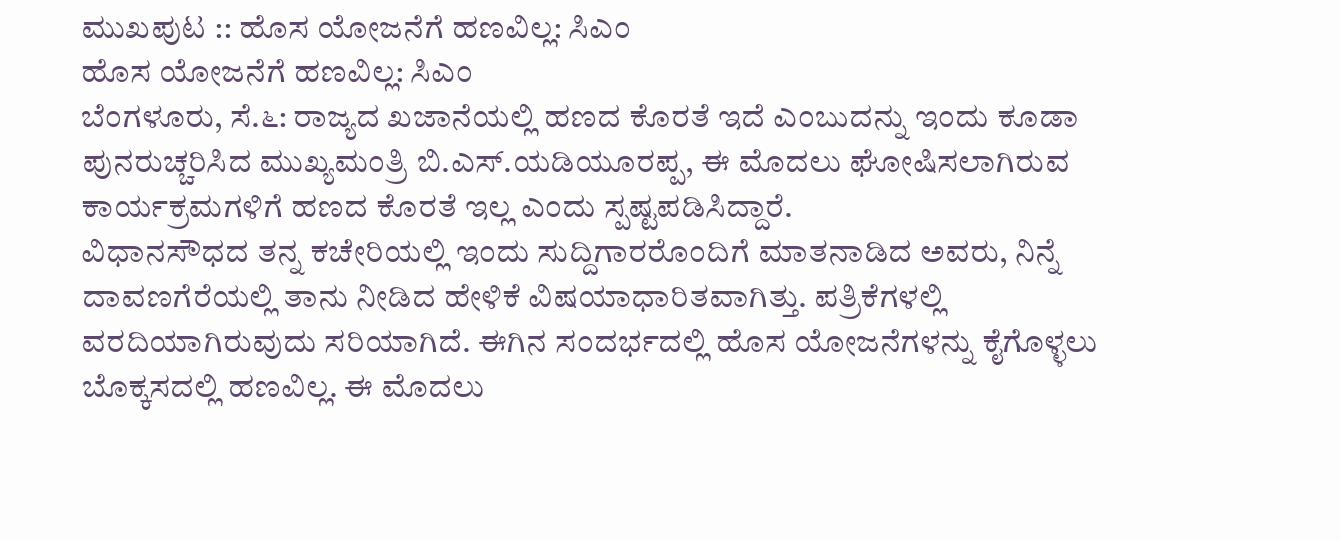ಮುಖಪುಟ :: ಹೊಸ ಯೋಜನೆಗೆ ಹಣವಿಲ್ಲ: ಸಿಎಂ
ಹೊಸ ಯೋಜನೆಗೆ ಹಣವಿಲ್ಲ: ಸಿಎಂ
ಬೆಂಗಳೂರು, ಸೆ.೬: ರಾಜ್ಯದ ಖಜಾನೆಯಲ್ಲಿ ಹಣದ ಕೊರತೆ ಇದೆ ಎಂಬುದನ್ನು ಇಂದು ಕೂಡಾ ಪುನರುಚ್ಚರಿಸಿದ ಮುಖ್ಯಮಂತ್ರಿ ಬಿ.ಎಸ್.ಯಡಿಯೂರಪ್ಪ, ಈ ಮೊದಲು ಘೋಷಿಸಲಾಗಿರುವ ಕಾರ್ಯಕ್ರಮಗಳಿಗೆ ಹಣದ ಕೊರತೆ ಇಲ್ಲ ಎಂದು ಸ್ಪಷ್ಟಪಡಿಸಿದ್ದಾರೆ.
ವಿಧಾನಸೌಧದ ತನ್ನ ಕಚೇರಿಯಲ್ಲಿ ಇಂದು ಸುದ್ದಿಗಾರರೊಂದಿಗೆ ಮಾತನಾಡಿದ ಅವರು, ನಿನ್ನೆ ದಾವಣಗೆರೆಯಲ್ಲಿ ತಾನು ನೀಡಿದ ಹೇಳಿಕೆ ವಿಷಯಾಧಾರಿತವಾಗಿತ್ತು. ಪತ್ರಿಕೆಗಳಲ್ಲಿ ವರದಿಯಾಗಿರುವುದು ಸರಿಯಾಗಿದೆ. ಈಗಿನ ಸಂದರ್ಭದಲ್ಲಿ ಹೊಸ ಯೋಜನೆಗಳನ್ನು ಕೈಗೊಳ್ಳಲು ಬೊಕ್ಕಸದಲ್ಲಿ ಹಣವಿಲ್ಲ. ಈ ಮೊದಲು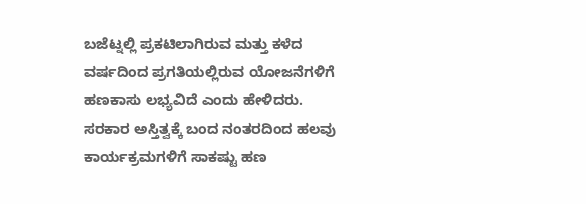ಬಜೆಟ್ನಲ್ಲಿ ಪ್ರಕಟಿಲಾಗಿರುವ ಮತ್ತು ಕಳೆದ ವರ್ಷದಿಂದ ಪ್ರಗತಿಯಲ್ಲಿರುವ ಯೋಜನೆಗಳಿಗೆ ಹಣಕಾಸು ಲಭ್ಯವಿದೆ ಎಂದು ಹೇಳಿದರು.
ಸರಕಾರ ಅಸ್ತಿತ್ವಕ್ಕೆ ಬಂದ ನಂತರದಿಂದ ಹಲವು ಕಾರ್ಯಕ್ರಮಗಳಿಗೆ ಸಾಕಷ್ಟು ಹಣ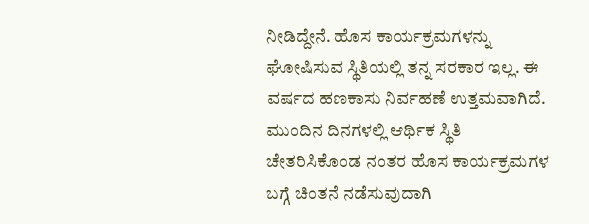ನೀಡಿದ್ದೇನೆ. ಹೊಸ ಕಾರ್ಯಕ್ರಮಗಳನ್ನು ಘೋಷಿಸುವ ಸ್ಥಿತಿಯಲ್ಲಿ ತನ್ನ ಸರಕಾರ ಇಲ್ಲ. ಈ ವರ್ಷದ ಹಣಕಾಸು ನಿರ್ವಹಣೆ ಉತ್ತಮವಾಗಿದೆ. ಮುಂದಿನ ದಿನಗಳಲ್ಲಿ ಆರ್ಥಿಕ ಸ್ಥಿತಿ ಚೇತರಿಸಿಕೊಂಡ ನಂತರ ಹೊಸ ಕಾರ್ಯಕ್ರಮಗಳ ಬಗ್ಗೆ ಚಿಂತನೆ ನಡೆಸುವುದಾಗಿ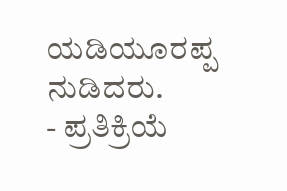ಯಡಿಯೂರಪ್ಪ ನುಡಿದರು.
- ಪ್ರತಿಕ್ರಿಯೆ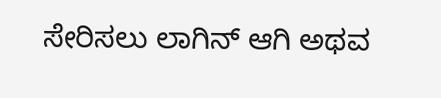ಸೇರಿಸಲು ಲಾಗಿನ್ ಆಗಿ ಅಥವ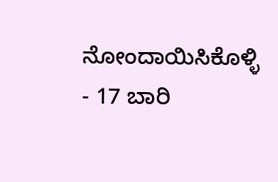ನೋಂದಾಯಿಸಿಕೊಳ್ಳಿ
- 17 ಬಾರಿ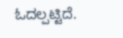ಓದಲ್ಪಟ್ಟಿದೆ.